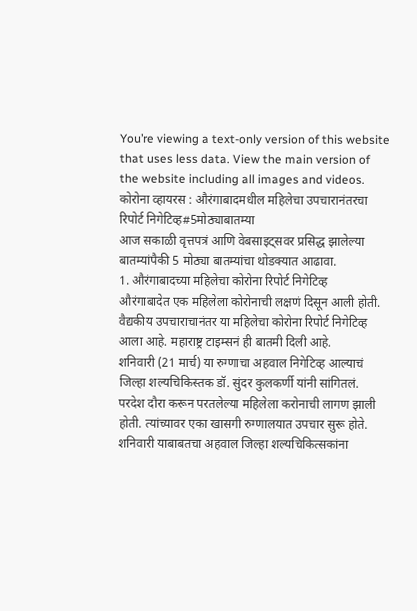You’re viewing a text-only version of this website that uses less data. View the main version of the website including all images and videos.
कोरोना व्हायरस : औरंगाबादमधील महिलेचा उपचारानंतरचा रिपोर्ट निगेटिव्ह#5मोठ्याबातम्या
आज सकाळी वृत्तपत्रं आणि वेबसाइट्सवर प्रसिद्ध झालेल्या बातम्यांपैकी 5 मोठ्या बातम्यांचा थोडक्यात आढावा.
1. औरंगाबादच्या महिलेचा कोरोना रिपोर्ट निगेटिव्ह
औरंगाबादेत एक महिलेला कोरोनाची लक्षणं दिसून आली होती. वैद्यकीय उपचाराचानंतर या महिलेचा कोरोना रिपोर्ट निगेटिव्ह आला आहे. महाराष्ट्र टाइम्सनं ही बातमी दिली आहे.
शनिवारी (21 मार्च) या रुग्णाचा अहवाल निगेटिव्ह आल्याचं जिल्हा शल्यचिकिस्तक डॉ. सुंदर कुलकर्णी यांनी सांगितलं.
परदेश दौरा करून परतलेल्या महिलेला करोनाची लागण झाली होती. त्यांच्यावर एका खासगी रुग्णालयात उपचार सुरू होते.
शनिवारी याबाबतचा अहवाल जिल्हा शल्यचिकित्सकांना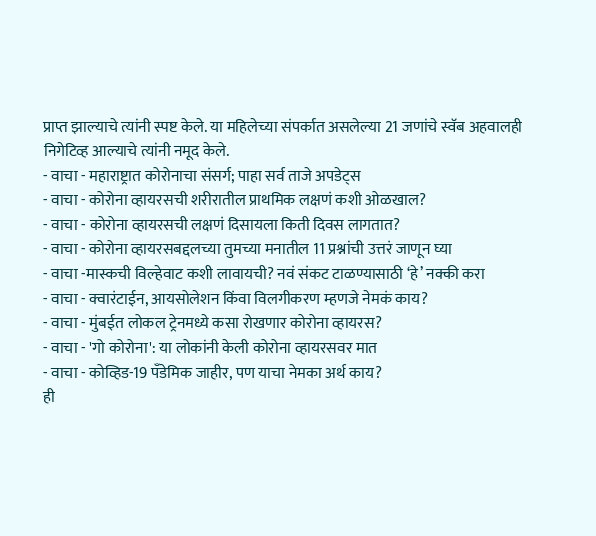प्राप्त झाल्याचे त्यांनी स्पष्ट केले. या महिलेच्या संपर्कात असलेल्या 21 जणांचे स्वॅब अहवालही निगेटिव्ह आल्याचे त्यांनी नमूद केले.
- वाचा - महाराष्ट्रात कोरोनाचा संसर्ग; पाहा सर्व ताजे अपडेट्स
- वाचा - कोरोना व्हायरसची शरीरातील प्राथमिक लक्षणं कशी ओळखाल?
- वाचा - कोरोना व्हायरसची लक्षणं दिसायला किती दिवस लागतात?
- वाचा - कोरोना व्हायरसबद्दलच्या तुमच्या मनातील 11 प्रश्नांची उत्तरं जाणून घ्या
- वाचा -मास्कची विल्हेवाट कशी लावायची? नवं संकट टाळण्यासाठी ‘हे’ नक्की करा
- वाचा - क्वारंटाईन, आयसोलेशन किंवा विलगीकरण म्हणजे नेमकं काय?
- वाचा - मुंबईत लोकल ट्रेनमध्ये कसा रोखणार कोरोना व्हायरस?
- वाचा - 'गो कोरोना': या लोकांनी केली कोरोना व्हायरसवर मात
- वाचा - कोव्हिड-19 पँडेमिक जाहीर, पण याचा नेमका अर्थ काय?
ही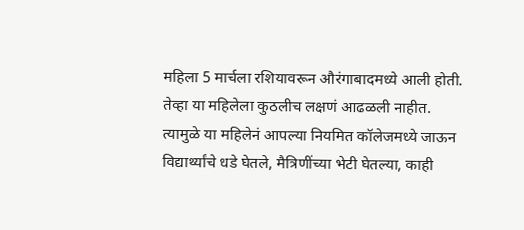महिला 5 मार्चला रशियावरून औरंगाबादमध्ये आली होती. तेव्हा या महिलेला कुठलीच लक्षणं आढळली नाहीत. त्यामुळे या महिलेनं आपल्या नियमित कॉलेजमध्ये जाऊन विद्यार्थ्यांचे धडे घेतले, मैत्रिणींच्या भेटी घेतल्या, काही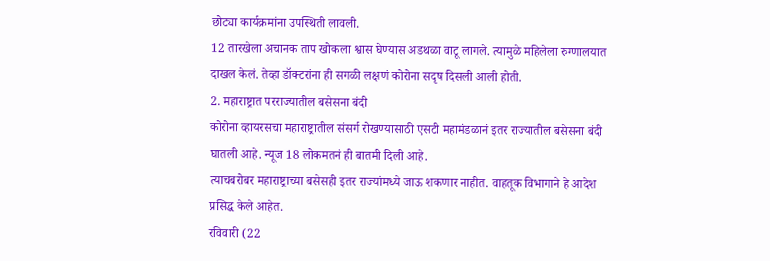छोट्या कार्यक्रमांना उपस्थिती लावली.
12 तारखेला अचानक ताप खोकला श्वास घेण्यास अडथळा वाटू लागले. त्यामुळे महिलेला रुग्णालयात दाखल केलं. तेव्हा डॉक्टरांना ही सगळी लक्षणं कोरोना सदृष दिसली आली होती.
2. महाराष्ट्रात परराज्यातील बसेसना बंदी
कोरोना व्हायरसचा महाराष्ट्रातील संसर्ग रोखण्यासाठी एसटी महामंडळानं इतर राज्यातील बसेसना बंदी घातली आहे. न्यूज 18 लोकमतनं ही बातमी दिली आहे.
त्याचबरोबर महाराष्ट्राच्या बसेसही इतर राज्यांमध्ये जाऊ शकणार नाहीत. वाहतूक विभागाने हे आदेश प्रसिद्ध केले आहेत.
रविवारी (22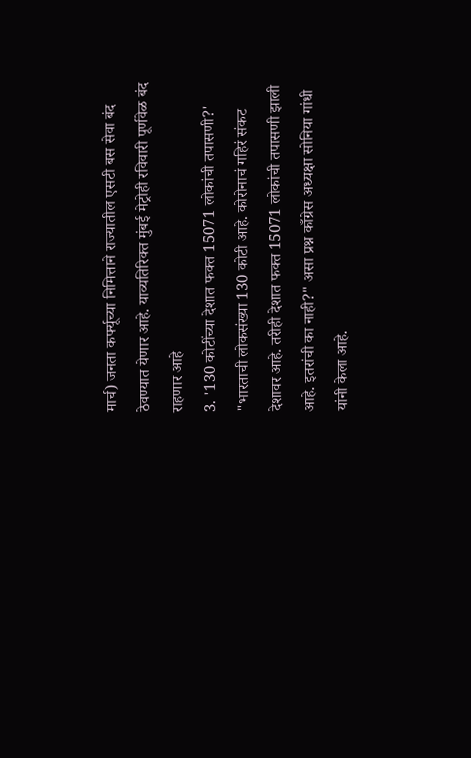मार्च) जनता कर्फ्यूच्या निमित्ताने राज्यातील एसटी बस सेवा बंद ठेवण्यात येणार आहे. याव्यतिरिक्त मुंबई मेट्रोही रविवारी पूर्णवेळ बंद राहणार आहे
3. '130 कोटींच्या देशात फक्त 15071 लोकांची तपासणी?'
"भारताची लोकसंख्या 130 कोटी आहे. कोरोनाचं गहिरं संकट देशावर आहे. तरीही देशात फक्त 15071 लोकांची तपासणी झाली आहे. इतरांची का नाही?" असा प्रश्न काँग्रेस अध्यक्षा सोनिया गांधी यांनी केला आहे.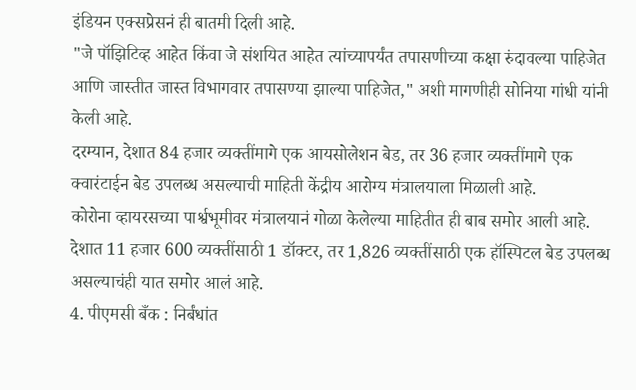इंडियन एक्सप्रेसनं ही बातमी दिली आहे.
"जे पॉझिटिव्ह आहेत किंवा जे संशयित आहेत त्यांच्यापर्यंत तपासणीच्या कक्षा रुंदावल्या पाहिजेत आणि जास्तीत जास्त विभागवार तपासण्या झाल्या पाहिजेत," अशी मागणीही सोनिया गांधी यांनी केली आहे.
दरम्यान, देशात 84 हजार व्यक्तींमागे एक आयसोलेशन बेड, तर 36 हजार व्यक्तींमागे एक क्वारंटाईन बेड उपलब्ध असल्याची माहिती केंद्रीय आरोग्य मंत्रालयाला मिळाली आहे.
कोरोना व्हायरसच्या पार्श्वभूमीवर मंत्रालयानं गोळा केलेल्या माहितीत ही बाब समोर आली आहे. देशात 11 हजार 600 व्यक्तींसाठी 1 डॉक्टर, तर 1,826 व्यक्तींसाठी एक हॉस्पिटल बेड उपलब्ध असल्याचंही यात समोर आलं आहे.
4. पीएमसी बँक : निर्बंधांत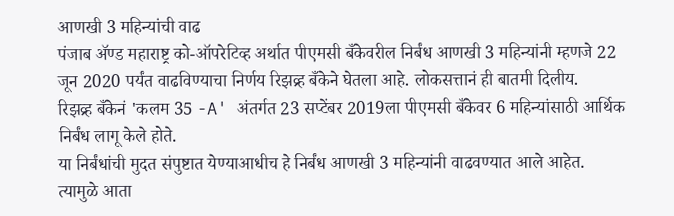आणखी 3 महिन्यांची वाढ
पंजाब ॲण्ड महाराष्ट्र को-ऑपरेटिव्ह अर्थात पीएमसी बँकेवरील निर्बंध आणखी 3 महिन्यांनी म्हणजे 22 जून 2020 पर्यंत वाढविण्याचा निर्णय रिझव्र्ह बँकेने घेतला आहे. लोकसत्तानं ही बातमी दिलीय.
रिझव्र्ह बँकेनं 'कलम 35 -A' अंतर्गत 23 सप्टेंबर 2019ला पीएमसी बँकेवर 6 महिन्यांसाठी आर्थिक निर्बंध लागू केले होते.
या निर्बंधांची मुदत संपुष्टात येण्याआधीच हे निर्बंध आणखी 3 महिन्यांनी वाढवण्यात आले आहेत.
त्यामुळे आता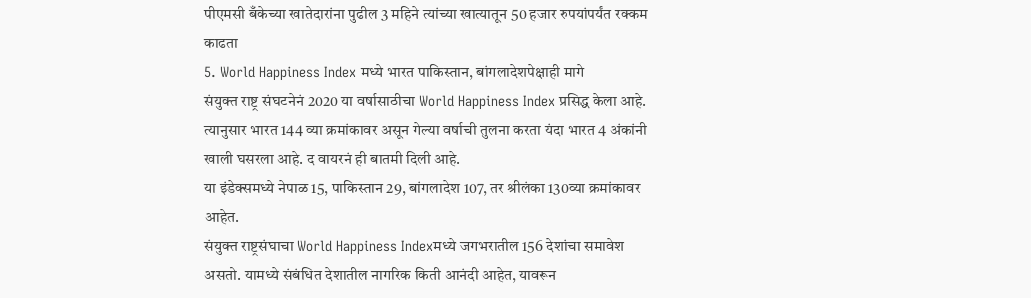पीएमसी बँकेच्या खातेदारांना पुढील 3 महिने त्यांच्या खात्यातून 50 हजार रुपयांपर्यंत रक्कम काढता
5. World Happiness Index मध्ये भारत पाकिस्तान, बांगलादेशपेक्षाही मागे
संयुक्त राष्ट्र संघटनेनं 2020 या वर्षासाठीचा World Happiness Index प्रसिद्ध केला आहे. त्यानुसार भारत 144 व्या क्रमांकावर असून गेल्या वर्षाची तुलना करता यंदा भारत 4 अंकांनी खाली घसरला आहे. द वायरनं ही बातमी दिली आहे.
या इंडेक्समध्ये नेपाळ 15, पाकिस्तान 29, बांगलादेश 107, तर श्रीलंका 130व्या क्रमांकावर आहेत.
संयुक्त राष्ट्रसंघाचा World Happiness Indexमध्ये जगभरातील 156 देशांचा समावेश असतो. यामध्ये संबंधित देशातील नागरिक किती आनंदी आहेत, यावरून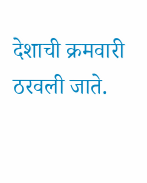देशाची क्रमवारी ठरवली जाते.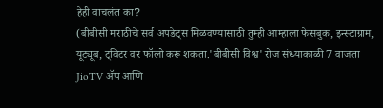हेही वाचलंत का?
(बीबीसी मराठीचे सर्व अपडेट्स मिळवण्यासाठी तुम्ही आम्हाला फेसबुक, इन्स्टाग्राम, यूट्यूब, ट्विटर वर फॉलो करू शकता.'बीबीसी विश्व' रोज संध्याकाळी 7 वाजता JioTV ॲप आणि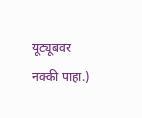यूट्यूबवर नक्की पाहा.)